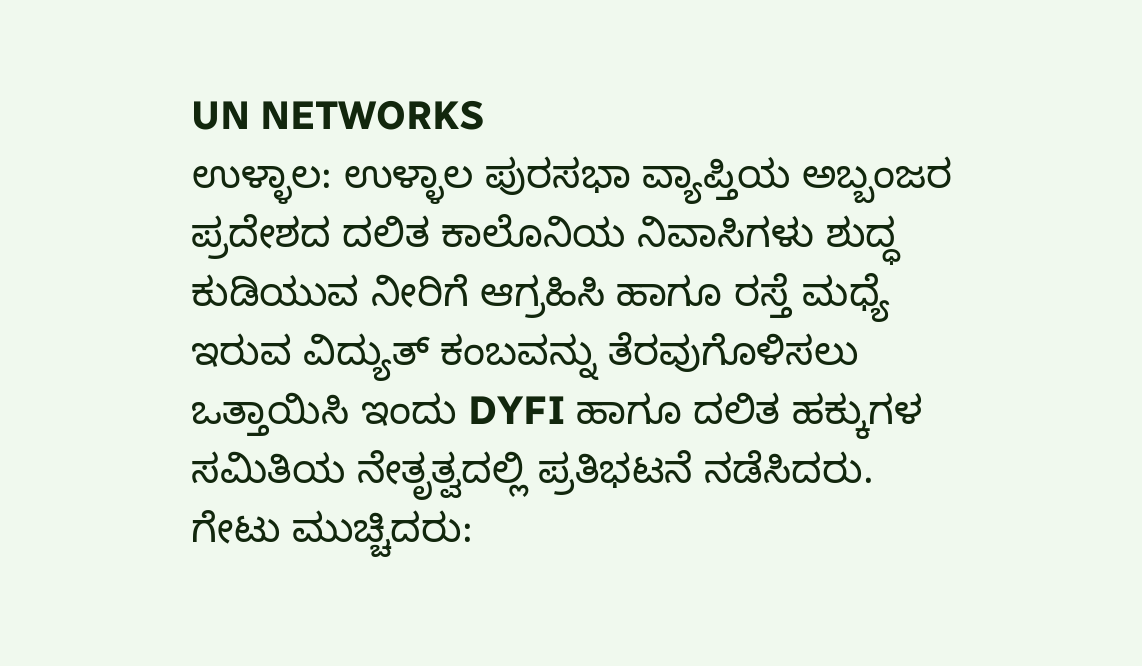UN NETWORKS
ಉಳ್ಳಾಲ: ಉಳ್ಳಾಲ ಪುರಸಭಾ ವ್ಯಾಪ್ತಿಯ ಅಬ್ಬಂಜರ ಪ್ರದೇಶದ ದಲಿತ ಕಾಲೊನಿಯ ನಿವಾಸಿಗಳು ಶುದ್ಧ ಕುಡಿಯುವ ನೀರಿಗೆ ಆಗ್ರಹಿಸಿ ಹಾಗೂ ರಸ್ತೆ ಮಧ್ಯೆ ಇರುವ ವಿದ್ಯುತ್ ಕಂಬವನ್ನು ತೆರವುಗೊಳಿಸಲು ಒತ್ತಾಯಿಸಿ ಇಂದು DYFI ಹಾಗೂ ದಲಿತ ಹಕ್ಕುಗಳ ಸಮಿತಿಯ ನೇತೃತ್ವದಲ್ಲಿ ಪ್ರತಿಭಟನೆ ನಡೆಸಿದರು.
ಗೇಟು ಮುಚ್ಚಿದರು: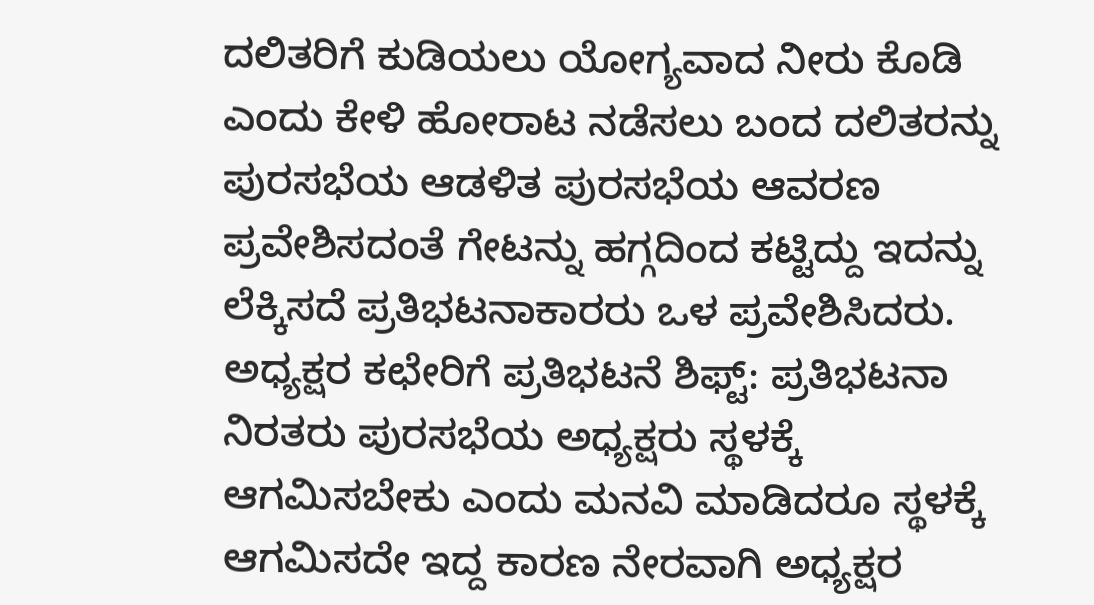ದಲಿತರಿಗೆ ಕುಡಿಯಲು ಯೋಗ್ಯವಾದ ನೀರು ಕೊಡಿ ಎಂದು ಕೇಳಿ ಹೋರಾಟ ನಡೆಸಲು ಬಂದ ದಲಿತರನ್ನು ಪುರಸಭೆಯ ಆಡಳಿತ ಪುರಸಭೆಯ ಆವರಣ ಪ್ರವೇಶಿಸದಂತೆ ಗೇಟನ್ನು ಹಗ್ಗದಿಂದ ಕಟ್ಟಿದ್ದು ಇದನ್ನು ಲೆಕ್ಕಿಸದೆ ಪ್ರತಿಭಟನಾಕಾರರು ಒಳ ಪ್ರವೇಶಿಸಿದರು.
ಅಧ್ಯಕ್ಷರ ಕಛೇರಿಗೆ ಪ್ರತಿಭಟನೆ ಶಿಫ್ಟ್: ಪ್ರತಿಭಟನಾ ನಿರತರು ಪುರಸಭೆಯ ಅಧ್ಯಕ್ಷರು ಸ್ಥಳಕ್ಕೆ ಆಗಮಿಸಬೇಕು ಎಂದು ಮನವಿ ಮಾಡಿದರೂ ಸ್ಥಳಕ್ಕೆ ಆಗಮಿಸದೇ ಇದ್ದ ಕಾರಣ ನೇರವಾಗಿ ಅಧ್ಯಕ್ಷರ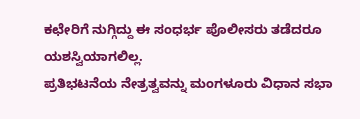ಕಛೇರಿಗೆ ನುಗ್ಗಿದ್ದು ಈ ಸಂಧರ್ಭ ಪೊಲೀಸರು ತಡೆದರೂ ಯಶಸ್ವಿಯಾಗಲಿಲ್ಲ.
ಪ್ರತಿಭಟನೆಯ ನೇತ್ರತ್ವವನ್ನು ಮಂಗಳೂರು ವಿಧಾನ ಸಭಾ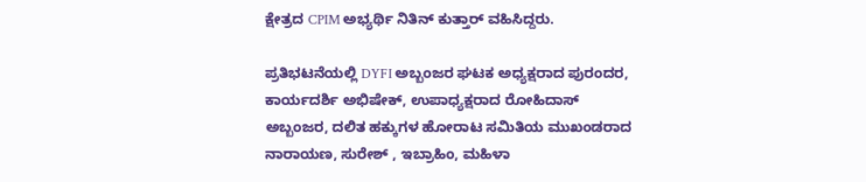ಕ್ಷೇತ್ರದ CPIM ಅಭ್ಯರ್ಥಿ ನಿತಿನ್ ಕುತ್ತಾರ್ ವಹಿಸಿದ್ದರು.

ಪ್ರತಿಭಟನೆಯಲ್ಲಿ DYFI ಅಬ್ಬಂಜರ ಘಟಕ ಅಧ್ಯಕ್ಷರಾದ ಪುರಂದರ, ಕಾರ್ಯದರ್ಶಿ ಅಭಿಷೇಕ್, ಉಪಾಧ್ಯಕ್ಷರಾದ ರೋಹಿದಾಸ್ ಅಬ್ಬಂಜರ, ದಲಿತ ಹಕ್ಕುಗಳ ಹೋರಾಟ ಸಮಿತಿಯ ಮುಖಂಡರಾದ ನಾರಾಯಣ, ಸುರೇಶ್ , ಇಬ್ರಾಹಿಂ, ಮಹಿಳಾ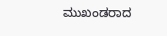ಮುಖಂಡರಾದ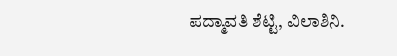ಪದ್ಮಾವತಿ ಶೆಟ್ಟಿ, ವಿಲಾಶಿನಿ.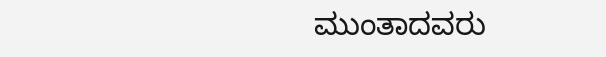ಮುಂತಾದವರು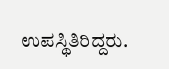ಉಪಸ್ಥಿತಿರಿದ್ದರು.